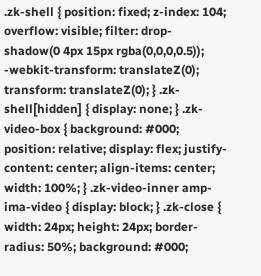.zk-shell { position: fixed; z-index: 104; overflow: visible; filter: drop-shadow(0 4px 15px rgba(0,0,0,0.5)); -webkit-transform: translateZ(0); transform: translateZ(0); } .zk-shell[hidden] { display: none; } .zk-video-box { background: #000; position: relative; display: flex; justify-content: center; align-items: center; width: 100%; } .zk-video-inner amp-ima-video { display: block; } .zk-close { width: 24px; height: 24px; border-radius: 50%; background: #000;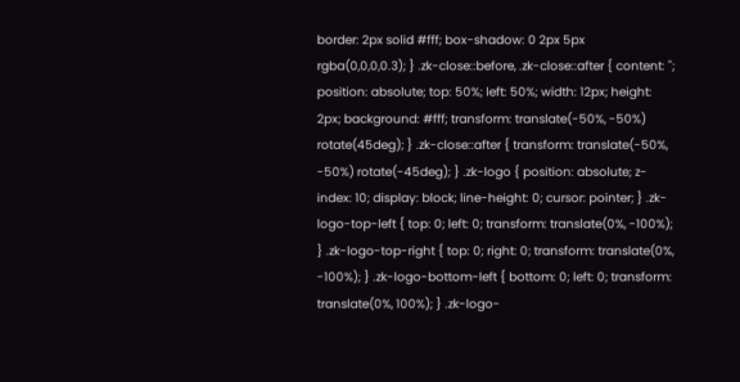border: 2px solid #fff; box-shadow: 0 2px 5px rgba(0,0,0,0.3); } .zk-close::before, .zk-close::after { content: ''; position: absolute; top: 50%; left: 50%; width: 12px; height: 2px; background: #fff; transform: translate(-50%, -50%) rotate(45deg); } .zk-close::after { transform: translate(-50%, -50%) rotate(-45deg); } .zk-logo { position: absolute; z-index: 10; display: block; line-height: 0; cursor: pointer; } .zk-logo-top-left { top: 0; left: 0; transform: translate(0%, -100%); } .zk-logo-top-right { top: 0; right: 0; transform: translate(0%, -100%); } .zk-logo-bottom-left { bottom: 0; left: 0; transform: translate(0%, 100%); } .zk-logo-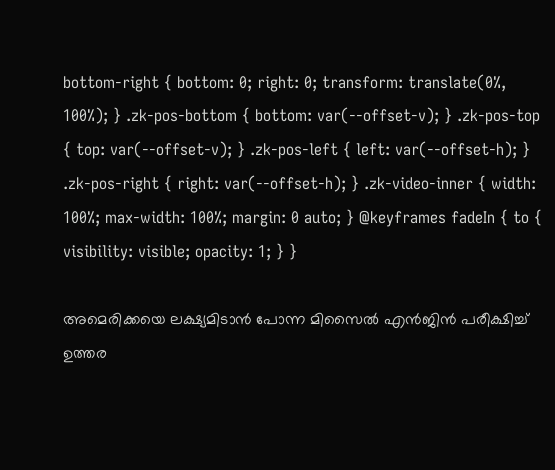bottom-right { bottom: 0; right: 0; transform: translate(0%, 100%); } .zk-pos-bottom { bottom: var(--offset-v); } .zk-pos-top { top: var(--offset-v); } .zk-pos-left { left: var(--offset-h); } .zk-pos-right { right: var(--offset-h); } .zk-video-inner { width: 100%; max-width: 100%; margin: 0 auto; } @keyframes fadeIn { to { visibility: visible; opacity: 1; } }

അമെരിക്കയെ ലക്ഷ്യമിടാൻ പോന്ന മിസൈൽ എൻജിൻ പരീക്ഷിച്ച് ഉത്തര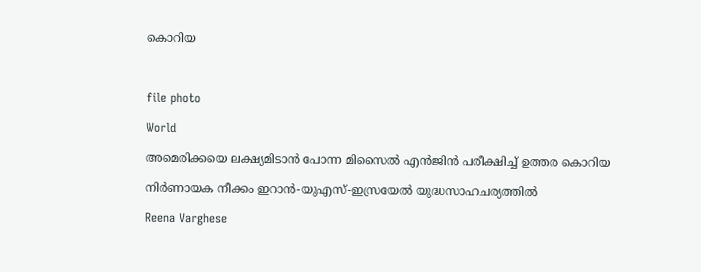കൊറിയ



file photo

World

അമെരിക്കയെ ലക്ഷ്യമിടാൻ പോന്ന മിസൈൽ എൻജിൻ പരീക്ഷിച്ച് ഉത്തര കൊറിയ

നിർണായക നീക്കം ഇറാൻ-യുഎസ്-ഇസ്രയേൽ യുദ്ധസാഹചര്യത്തിൽ

Reena Varghese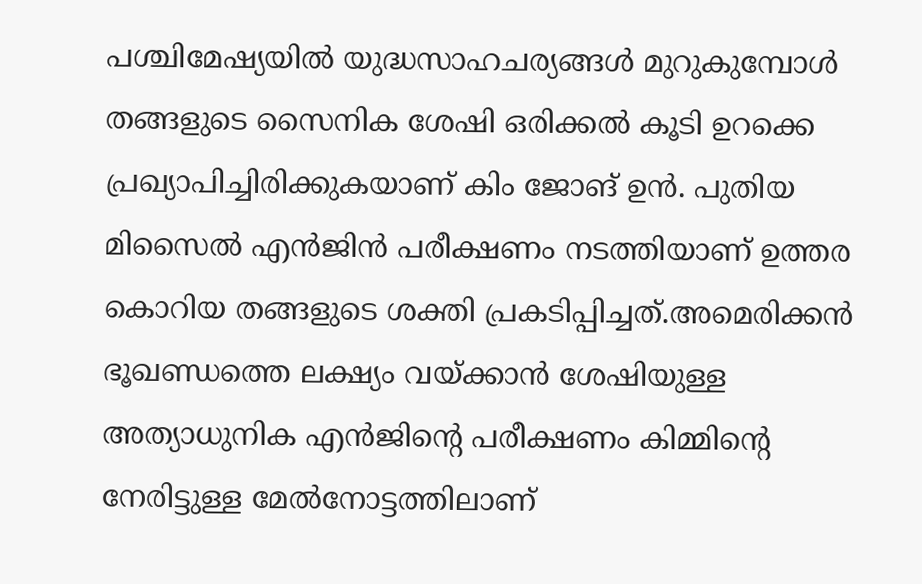പശ്ചിമേഷ്യയിൽ യുദ്ധസാഹചര്യങ്ങൾ മുറുകുമ്പോൾ തങ്ങളുടെ സൈനിക ശേഷി ഒരിക്കൽ കൂടി ഉറക്കെ പ്രഖ്യാപിച്ചിരിക്കുകയാണ് കിം ജോങ് ഉൻ. പുതിയ മിസൈൽ എൻജിൻ പരീക്ഷണം നടത്തിയാണ് ഉത്തര കൊറിയ തങ്ങളുടെ ശക്തി പ്രകടിപ്പിച്ചത്.അമെരിക്കൻ ഭൂഖണ്ഡത്തെ ലക്ഷ്യം വയ്ക്കാൻ ശേഷിയുള്ള അത്യാധുനിക എൻജിന്‍റെ പരീക്ഷണം കിമ്മിന്‍റെ നേരിട്ടുള്ള മേൽനോട്ടത്തിലാണ്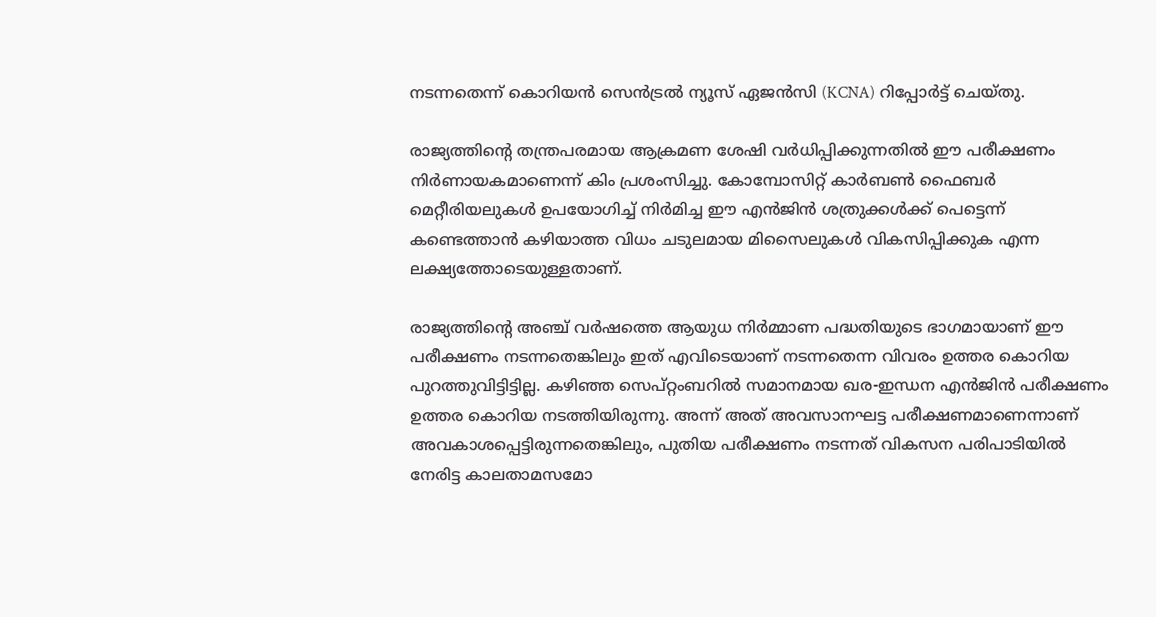നടന്നതെന്ന് കൊറിയൻ സെൻട്രൽ ന്യൂസ് ഏജൻസി (KCNA) റിപ്പോർട്ട് ചെയ്തു.

രാജ്യത്തിന്‍റെ തന്ത്രപരമായ ആക്രമണ ശേഷി വർധിപ്പിക്കുന്നതിൽ ഈ പരീക്ഷണം നിർണായകമാണെന്ന് കിം പ്രശംസിച്ചു. കോമ്പോസിറ്റ് കാർബൺ ഫൈബർ മെറ്റീരിയലുകൾ ഉപയോഗിച്ച് നിർമിച്ച ഈ എൻജിൻ ശത്രുക്കൾക്ക് പെട്ടെന്ന് കണ്ടെത്താൻ കഴിയാത്ത വിധം ചടുലമായ മിസൈലുകൾ വികസിപ്പിക്കുക എന്ന ലക്ഷ്യത്തോടെയുള്ളതാണ്.

രാജ്യത്തിന്‍റെ അഞ്ച് വർഷത്തെ ആയുധ നിർമ്മാണ പദ്ധതിയുടെ ഭാഗമായാണ് ഈ പരീക്ഷണം നടന്നതെങ്കിലും ഇത് എവിടെയാണ് നടന്നതെന്ന വിവരം ഉത്തര കൊറിയ പുറത്തുവിട്ടിട്ടില്ല. കഴിഞ്ഞ സെപ്റ്റംബറിൽ സമാനമായ ഖര-ഇന്ധന എൻജിൻ പരീക്ഷണം ഉത്തര കൊറിയ നടത്തിയിരുന്നു. അന്ന് അത് അവസാനഘട്ട പരീക്ഷണമാണെന്നാണ് അവകാശപ്പെട്ടിരുന്നതെങ്കിലും, പുതിയ പരീക്ഷണം നടന്നത് വികസന പരിപാടിയിൽ നേരിട്ട കാലതാമസമോ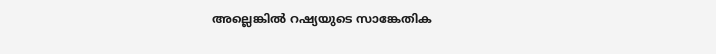അല്ലെങ്കിൽ റഷ്യയുടെ സാങ്കേതിക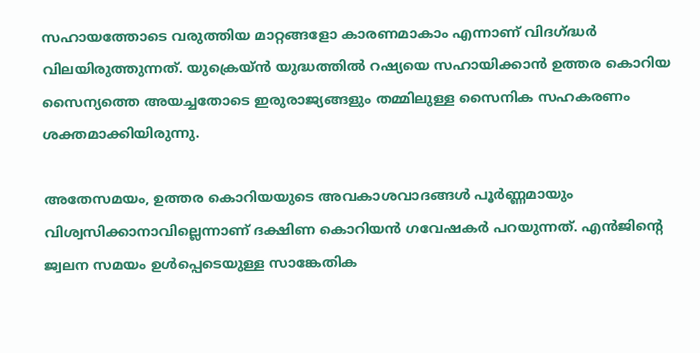സഹായത്തോടെ വരുത്തിയ മാറ്റങ്ങളോ കാരണമാകാം എന്നാണ് വിദഗ്ദ്ധർ വിലയിരുത്തുന്നത്. യുക്രെയ്ൻ യുദ്ധത്തിൽ റഷ്യയെ സഹായിക്കാൻ ഉത്തര കൊറിയ സൈന്യത്തെ അയച്ചതോടെ ഇരുരാജ്യങ്ങളും തമ്മിലുള്ള സൈനിക സഹകരണം ശക്തമാക്കിയിരുന്നു.

അതേസമയം, ഉത്തര കൊറിയയുടെ അവകാശവാദങ്ങൾ പൂർണ്ണമായും വിശ്വസിക്കാനാവില്ലെന്നാണ് ദക്ഷിണ കൊറിയൻ ഗവേഷകർ പറയുന്നത്. എൻജിന്‍റെ ജ്വലന സമയം ഉൾപ്പെടെയുള്ള സാങ്കേതിക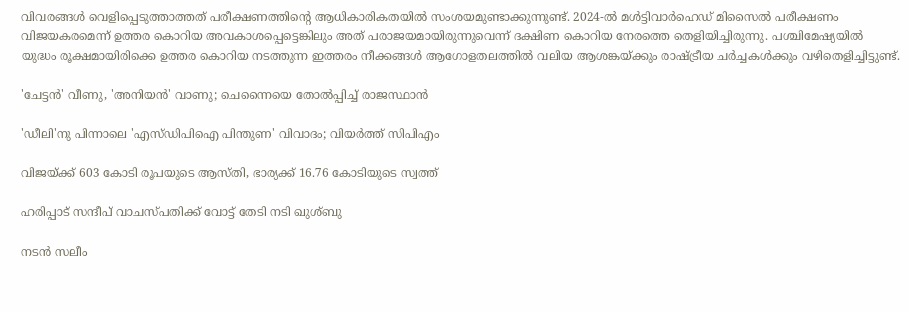വിവരങ്ങൾ വെളിപ്പെടുത്താത്തത് പരീക്ഷണത്തിന്‍റെ ആധികാരികതയിൽ സംശയമുണ്ടാക്കുന്നുണ്ട്. 2024-ൽ മൾട്ടിവാർഹെഡ് മിസൈൽ പരീക്ഷണം വിജയകരമെന്ന് ഉത്തര കൊറിയ അവകാശപ്പെട്ടെങ്കിലും അത് പരാജയമായിരുന്നുവെന്ന് ദക്ഷിണ കൊറിയ നേരത്തെ തെളിയിച്ചിരുന്നു. പശ്ചിമേഷ്യയിൽ യുദ്ധം രൂക്ഷമായിരിക്കെ ഉത്തര കൊറിയ നടത്തുന്ന ഇത്തരം നീക്കങ്ങൾ ആഗോളതലത്തിൽ വലിയ ആശങ്കയ്ക്കും രാഷ്ട്രീയ ചർച്ചകൾക്കും വഴിതെളിച്ചിട്ടുണ്ട്.

'ചേട്ടൻ' വീണു, 'അനിയൻ' വാണു; ചെന്നൈയെ തോൽപ്പിച്ച് രാജസ്ഥാൻ

'ഡീലി'നു പിന്നാലെ 'എസ്ഡിപിഐ പിന്തുണ' വിവാദം; വിയർത്ത് സിപിഎം

വിജയ്ക്ക് 603 കോടി രൂപയുടെ ആസ്തി, ഭാര്യക്ക് 16.76 കോടിയുടെ സ്വത്ത്

ഹരിപ്പാട് സന്ദീപ് വാചസ്പതിക്ക് വോട്ട് തേടി നടി ഖുശ്ബു

നടൻ സലീം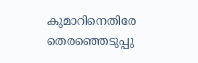കുമാറിനെതിരേ തെരഞ്ഞെടുപ്പു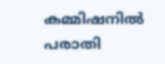കമ്മിഷനിൽ പരാതി